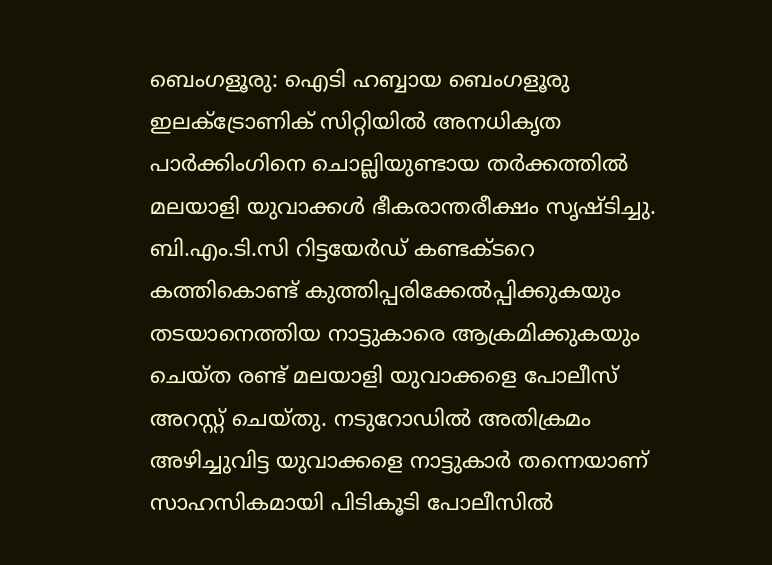ബെംഗളൂരു: ഐടി ഹബ്ബായ ബെംഗളൂരു ഇലക്ട്രോണിക് സിറ്റിയിൽ അനധികൃത പാർക്കിംഗിനെ ചൊല്ലിയുണ്ടായ തർക്കത്തിൽ മലയാളി യുവാക്കൾ ഭീകരാന്തരീക്ഷം സൃഷ്ടിച്ചു.
ബി.എം.ടി.സി റിട്ടയേർഡ് കണ്ടക്ടറെ കത്തികൊണ്ട് കുത്തിപ്പരിക്കേൽപ്പിക്കുകയും തടയാനെത്തിയ നാട്ടുകാരെ ആക്രമിക്കുകയും ചെയ്ത രണ്ട് മലയാളി യുവാക്കളെ പോലീസ് അറസ്റ്റ് ചെയ്തു. നടുറോഡിൽ അതിക്രമം അഴിച്ചുവിട്ട യുവാക്കളെ നാട്ടുകാർ തന്നെയാണ് സാഹസികമായി പിടികൂടി പോലീസിൽ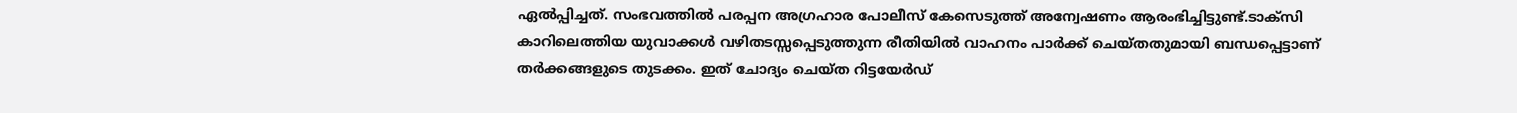ഏൽപ്പിച്ചത്. സംഭവത്തിൽ പരപ്പന അഗ്രഹാര പോലീസ് കേസെടുത്ത് അന്വേഷണം ആരംഭിച്ചിട്ടുണ്ട്.ടാക്സി കാറിലെത്തിയ യുവാക്കൾ വഴിതടസ്സപ്പെടുത്തുന്ന രീതിയിൽ വാഹനം പാർക്ക് ചെയ്തതുമായി ബന്ധപ്പെട്ടാണ് തർക്കങ്ങളുടെ തുടക്കം. ഇത് ചോദ്യം ചെയ്ത റിട്ടയേർഡ്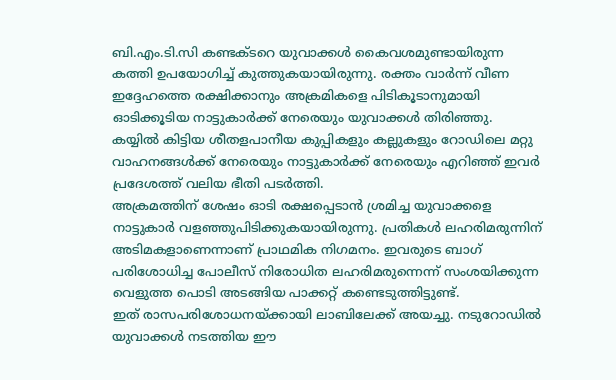ബി.എം.ടി.സി കണ്ടക്ടറെ യുവാക്കൾ കൈവശമുണ്ടായിരുന്ന കത്തി ഉപയോഗിച്ച് കുത്തുകയായിരുന്നു. രക്തം വാർന്ന് വീണ ഇദ്ദേഹത്തെ രക്ഷിക്കാനും അക്രമികളെ പിടികൂടാനുമായി ഓടിക്കൂടിയ നാട്ടുകാർക്ക് നേരെയും യുവാക്കൾ തിരിഞ്ഞു. കയ്യിൽ കിട്ടിയ ശീതളപാനീയ കുപ്പികളും കല്ലുകളും റോഡിലെ മറ്റു വാഹനങ്ങൾക്ക് നേരെയും നാട്ടുകാർക്ക് നേരെയും എറിഞ്ഞ് ഇവർ പ്രദേശത്ത് വലിയ ഭീതി പടർത്തി.
അക്രമത്തിന് ശേഷം ഓടി രക്ഷപ്പെടാൻ ശ്രമിച്ച യുവാക്കളെ നാട്ടുകാർ വളഞ്ഞുപിടിക്കുകയായിരുന്നു. പ്രതികൾ ലഹരിമരുന്നിന് അടിമകളാണെന്നാണ് പ്രാഥമിക നിഗമനം. ഇവരുടെ ബാഗ് പരിശോധിച്ച പോലീസ് നിരോധിത ലഹരിമരുന്നെന്ന് സംശയിക്കുന്ന വെളുത്ത പൊടി അടങ്ങിയ പാക്കറ്റ് കണ്ടെടുത്തിട്ടുണ്ട്.
ഇത് രാസപരിശോധനയ്ക്കായി ലാബിലേക്ക് അയച്ചു. നടുറോഡിൽ യുവാക്കൾ നടത്തിയ ഈ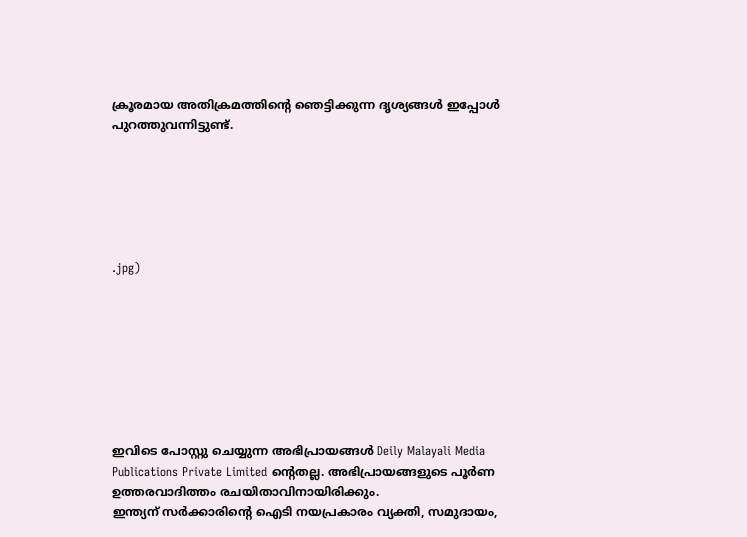ക്രൂരമായ അതിക്രമത്തിന്റെ ഞെട്ടിക്കുന്ന ദൃശ്യങ്ങൾ ഇപ്പോൾ പുറത്തുവന്നിട്ടുണ്ട്.






.jpg)








ഇവിടെ പോസ്റ്റു ചെയ്യുന്ന അഭിപ്രായങ്ങൾ Deily Malayali Media Publications Private Limited ന്റെതല്ല. അഭിപ്രായങ്ങളുടെ പൂർണ ഉത്തരവാദിത്തം രചയിതാവിനായിരിക്കും.
ഇന്ത്യന് സർക്കാരിന്റെ ഐടി നയപ്രകാരം വ്യക്തി, സമുദായം,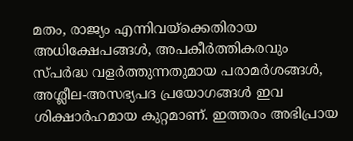മതം, രാജ്യം എന്നിവയ്ക്കെതിരായ അധിക്ഷേപങ്ങൾ, അപകീർത്തികരവും സ്പർദ്ധ വളർത്തുന്നതുമായ പരാമർശങ്ങൾ, അശ്ലീല-അസഭ്യപദ പ്രയോഗങ്ങൾ ഇവ ശിക്ഷാർഹമായ കുറ്റമാണ്. ഇത്തരം അഭിപ്രായ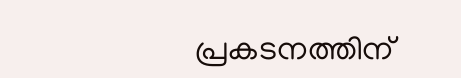പ്രകടനത്തിന്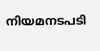നിയമനടപടി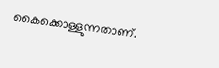കൈക്കൊള്ളുന്നതാണ്.